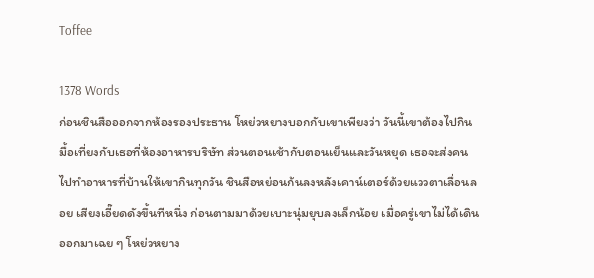Toffee

1378 Words
ก่อนชินสือออกจากห้องรองประธาน โหย่วหยางบอกกับเขาเพียงว่า วันนี้เขาต้องไปกินมื้อเที่ยงกับเธอที่ห้องอาหารบริษัท ส่วนตอนเช้ากับตอนเย็นและวันหยุด เธอจะส่งคนไปทำอาหารที่บ้านให้เขากินทุกวัน ชินสือหย่อนก้นลงหลังเคาน์เตอร์ด้วยแววตาเลื่อนลอย เสียงเอี๊ยดดังขึ้นทีหนึ่ง ก่อนตามมาด้วยเบาะนุ่มยุบลงเล็กน้อย เมื่อครู่เขาไม่ได้เดินออกมาเฉย ๆ โหย่วหยาง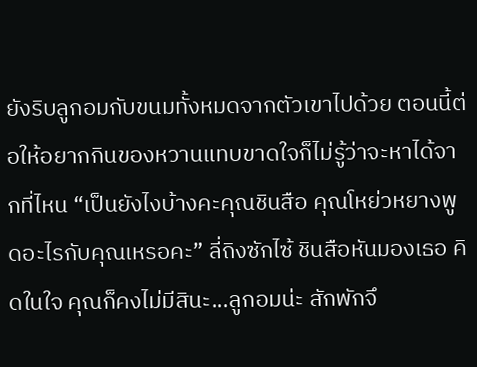ยังริบลูกอมกับขนมทั้งหมดจากตัวเขาไปด้วย ตอนนี้ต่อให้อยากกินของหวานแทบขาดใจก็ไม่รู้ว่าจะหาได้จากที่ไหน “เป็นยังไงบ้างคะคุณชินสือ คุณโหย่วหยางพูดอะไรกับคุณเหรอคะ” ลี่ถิงซักไซ้ ชินสือหันมองเธอ คิดในใจ คุณก็คงไม่มีสินะ...ลูกอมน่ะ สักพักจึ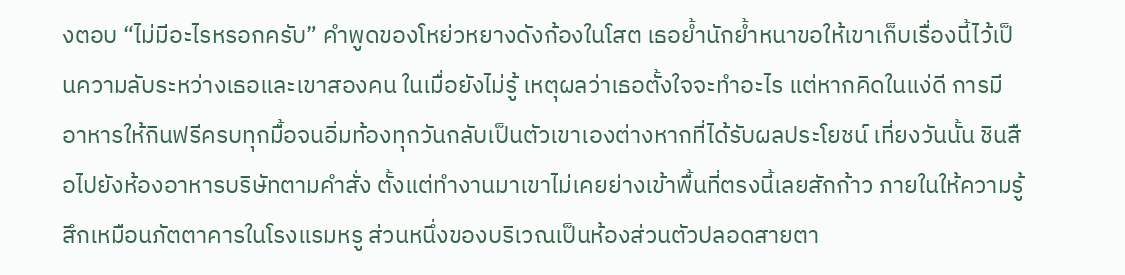งตอบ “ไม่มีอะไรหรอกครับ” คำพูดของโหย่วหยางดังก้องในโสต เธอย้ำนักย้ำหนาขอให้เขาเก็บเรื่องนี้ไว้เป็นความลับระหว่างเธอและเขาสองคน ในเมื่อยังไม่รู้ เหตุผลว่าเธอตั้งใจจะทำอะไร แต่หากคิดในแง่ดี การมีอาหารให้กินฟรีครบทุกมื้อจนอิ่มท้องทุกวันกลับเป็นตัวเขาเองต่างหากที่ได้รับผลประโยชน์ เที่ยงวันนั้น ชินสือไปยังห้องอาหารบริษัทตามคำสั่ง ตั้งแต่ทำงานมาเขาไม่เคยย่างเข้าพื้นที่ตรงนี้เลยสักก้าว ภายในให้ความรู้สึกเหมือนภัตตาคารในโรงแรมหรู ส่วนหนึ่งของบริเวณเป็นห้องส่วนตัวปลอดสายตา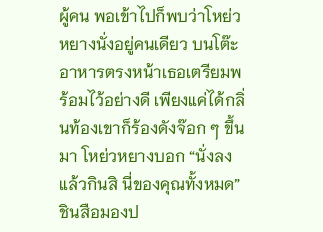ผู้คน พอเข้าไปก็พบว่าโหย่วหยางนั่งอยู่คนเดียว บนโต๊ะอาหารตรงหน้าเธอเตรียมพร้อมไว้อย่างดี เพียงแค่ได้กลิ่นท้องเขาก็ร้องดังจ๊อก ๆ ขึ้นมา โหย่วหยางบอก “นั่งลงแล้วกินสิ นี่ของคุณทั้งหมด” ชินสือมองป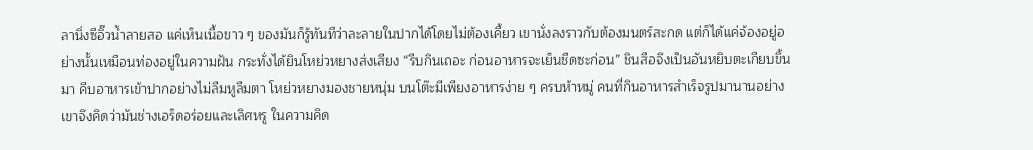ลานิ่งซีอิ๊วน้ำลายสอ แค่เห็นเนื้อขาว ๆ ของมันก็รู้ทันทีว่าละลายในปากได้โดยไม่ต้องเคี้ยว เขานั่งลงราวกับต้องมนตร์สะกด แต่ก็ได้แค่จ้องอยู่อย่างนั้นเหมือนท่องอยู่ในความฝัน กระทั่งได้ยินโหย่วหยางส่งเสียง “รีบกินเถอะ ก่อนอาหารจะเย็นชืดซะก่อน” ชินสือจึงเป็นอันหยิบตะเกียบขึ้นมา คีบอาหารเข้าปากอย่างไม่ลืมหูลืมตา โหย่วหยางมองชายหนุ่ม บนโต๊ะมีเพียงอาหารง่าย ๆ ครบห้าหมู่ คนที่กินอาหารสำเร็จรูปมานานอย่างเขาจึงคิดว่ามันช่างเอร็ดอร่อยและเลิศหรู ในความคิด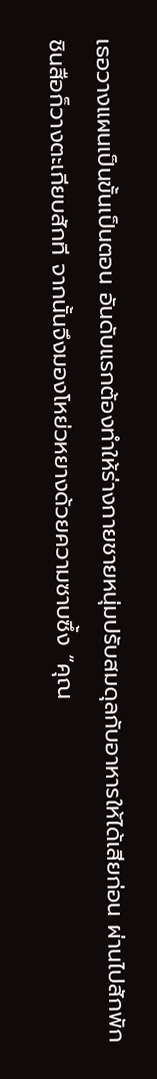เธอวางแผนเป็นขั้นเป็นตอน อันดับแรกต้องทำให้ร่างกายชายหนุ่มปรับสมดุลกับอาหารให้ได้เสียก่อน ผ่านไปสักพัก ชินสือก็วางตะเกียบสักที จากนั้นจึงมองโหย่วหยางด้วยความซาบซึ้ง “คุณ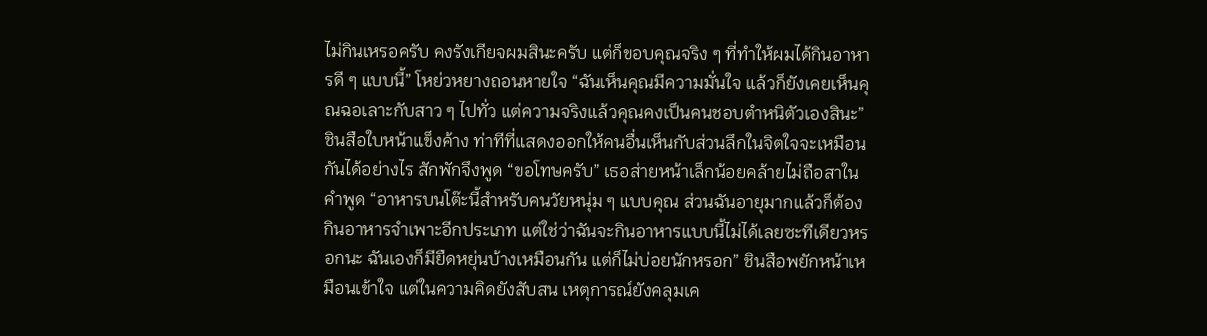ไม่กินเหรอครับ คงรังเกียจผมสินะครับ แต่ก็ขอบคุณจริง ๆ ที่ทำให้ผมได้กินอาหารดี ๆ แบบนี้” โหย่วหยางถอนหายใจ “ฉันเห็นคุณมีความมั่นใจ แล้วก็ยังเคยเห็นคุณฉอเลาะกับสาว ๆ ไปทั่ว แต่ความจริงแล้วคุณคงเป็นคนชอบตำหนิตัวเองสินะ” ชินสือใบหน้าแข็งค้าง ท่าทีที่แสดงออกให้คนอื่นเห็นกับส่วนลึกในจิตใจจะเหมือนกันได้อย่างไร สักพักจึงพูด “ขอโทษครับ” เธอส่ายหน้าเล็กน้อยคล้ายไม่ถือสาในคำพูด “อาหารบนโต๊ะนี้สำหรับคนวัยหนุ่ม ๆ แบบคุณ ส่วนฉันอายุมากแล้วก็ต้องกินอาหารจำเพาะอีกประเภท แต่ใช่ว่าฉันจะกินอาหารแบบนี้ไม่ได้เลยซะทีเดียวหรอกนะ ฉันเองก็มียืดหยุ่นบ้างเหมือนกัน แต่ก็ไม่บ่อยนักหรอก” ชินสือพยักหน้าเหมือนเข้าใจ แต่ในความคิดยังสับสน เหตุการณ์ยังคลุมเค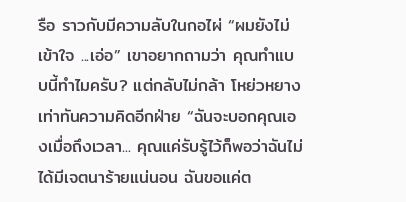รือ ราวกับมีความลับในกอไผ่ “ผมยังไม่เข้าใจ ...เอ่อ” เขาอยากถามว่า คุณทำแบบนี้ทำไมครับ? แต่กลับไม่กล้า โหย่วหยางเท่าทันความคิดอีกฝ่าย “ฉันจะบอกคุณเองเมื่อถึงเวลา... คุณแค่รับรู้ไว้ก็พอว่าฉันไม่ได้มีเจตนาร้ายแน่นอน ฉันขอแค่ต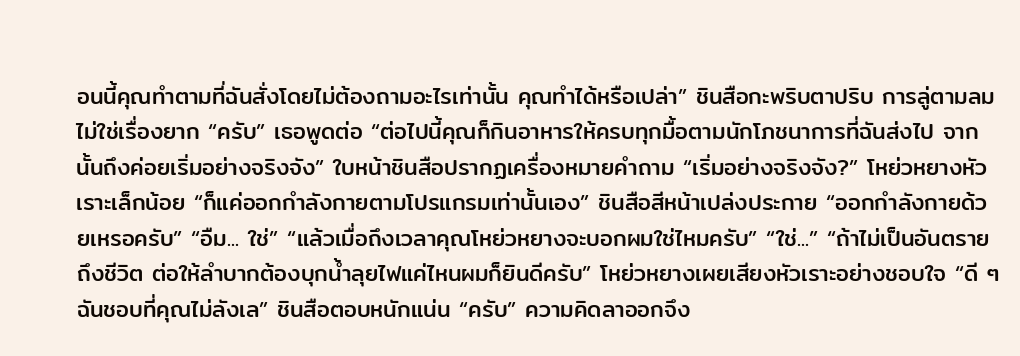อนนี้คุณทำตามที่ฉันสั่งโดยไม่ต้องถามอะไรเท่านั้น คุณทำได้หรือเปล่า” ชินสือกะพริบตาปริบ การลู่ตามลมไม่ใช่เรื่องยาก “ครับ” เธอพูดต่อ “ต่อไปนี้คุณก็กินอาหารให้ครบทุกมื้อตามนักโภชนาการที่ฉันส่งไป จากนั้นถึงค่อยเริ่มอย่างจริงจัง” ใบหน้าชินสือปรากฏเครื่องหมายคำถาม “เริ่มอย่างจริงจัง?” โหย่วหยางหัวเราะเล็กน้อย “ก็แค่ออกกำลังกายตามโปรแกรมเท่านั้นเอง” ชินสือสีหน้าเปล่งประกาย “ออกกำลังกายด้วยเหรอครับ” “อืม... ใช่” “แล้วเมื่อถึงเวลาคุณโหย่วหยางจะบอกผมใช่ไหมครับ” “ใช่...” “ถ้าไม่เป็นอันตรายถึงชีวิต ต่อให้ลำบากต้องบุกน้ำลุยไฟแค่ไหนผมก็ยินดีครับ” โหย่วหยางเผยเสียงหัวเราะอย่างชอบใจ “ดี ๆ ฉันชอบที่คุณไม่ลังเล” ชินสือตอบหนักแน่น “ครับ” ความคิดลาออกจึง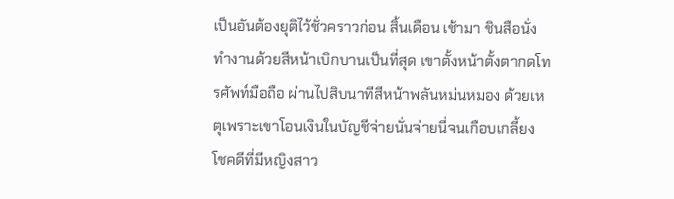เป็นอันต้องยุติไว้ชั่วคราวก่อน สิ้นเดือน เช้ามา ชินสือนั่งทำงานด้วยสีหน้าเบิกบานเป็นที่สุด เขาตั้งหน้าตั้งตากดโทรศัพท์มือถือ ผ่านไปสิบนาทีสีหน้าพลันหม่นหมอง ด้วยเหตุเพราะเขาโอนเงินในบัญชีจ่ายนั่นจ่ายนี่จนเกือบเกลี้ยง โชคดีที่มีหญิงสาว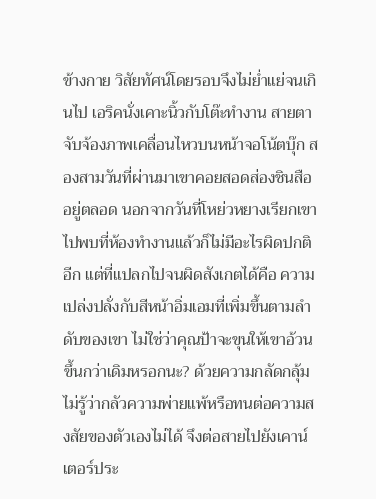ข้างกาย วิสัยทัศน์โดยรอบจึงไม่ย่ำแย่จนเกินไป เอริคนั่งเคาะนิ้วกับโต๊ะทำงาน สายตาจับจ้องภาพเคลื่อนไหวบนหน้าจอโน้ตบุ๊ก สองสามวันที่ผ่านมาเขาคอยสอดส่องชินสืออยู่ตลอด นอกจากวันที่โหย่วหยางเรียกเขาไปพบที่ห้องทำงานแล้วก็ไม่มีอะไรผิดปกติอีก แต่ที่แปลกไปจนผิดสังเกตได้คือ ความเปล่งปลั่งกับสีหน้าอิ่มเอมที่เพิ่มขึ้นตามลำดับของเขา ไม่ใช่ว่าคุณป้าจะขุนให้เขาอ้วนขึ้นกว่าเดิมหรอกนะ? ด้วยความกลัดกลุ้ม ไม่รู้ว่ากลัวความพ่ายแพ้หรือทนต่อความสงสัยของตัวเองไม่ได้ จึงต่อสายไปยังเคาน์เตอร์ประ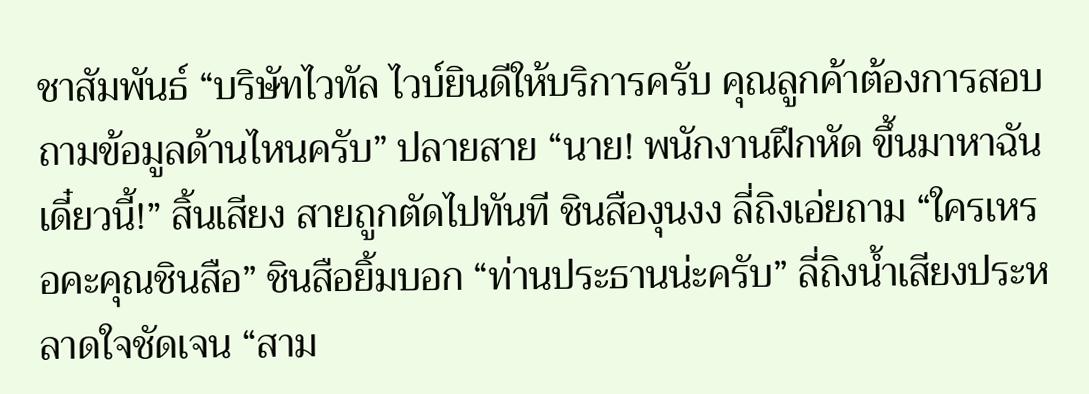ชาสัมพันธ์ “บริษัทไวทัล ไวบ์ยินดีให้บริการครับ คุณลูกค้าต้องการสอบถามข้อมูลด้านไหนครับ” ปลายสาย “นาย! พนักงานฝึกหัด ขึ้นมาหาฉันเดี๋ยวนี้!” สิ้นเสียง สายถูกตัดไปทันที ชินสืองุนงง ลี่ถิงเอ่ยถาม “ใครเหรอคะคุณชินสือ” ชินสือยิ้มบอก “ท่านประธานน่ะครับ” ลี่ถิงน้ำเสียงประหลาดใจชัดเจน “สาม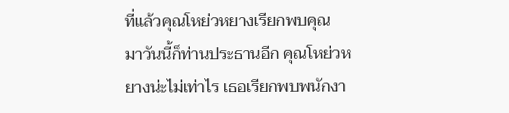ที่แล้วคุณโหย่วหยางเรียกพบคุณ มาวันนี้ก็ท่านประธานอีก คุณโหย่วหยางน่ะไม่เท่าไร เธอเรียกพบพนักงา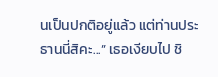นเป็นปกติอยู่แล้ว แต่ท่านประธานนี่สิคะ...” เธอเงียบไป ชิ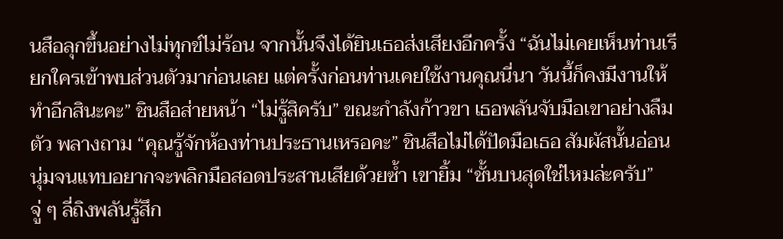นสือลุกขึ้นอย่างไม่ทุกข์ไม่ร้อน จากนั้นจึงได้ยินเธอส่งเสียงอีกครั้ง “ฉันไม่เคยเห็นท่านเรียกใครเข้าพบส่วนตัวมาก่อนเลย แต่ครั้งก่อนท่านเคยใช้งานคุณนี่นา วันนี้ก็คงมีงานให้ทำอีกสินะคะ” ชินสือส่ายหน้า “ไม่รู้สิครับ” ขณะกำลังก้าวขา เธอพลันจับมือเขาอย่างลืมตัว พลางถาม “คุณรู้จักห้องท่านประธานเหรอคะ” ชินสือไม่ได้ปัดมือเธอ สัมผัสนั้นอ่อนนุ่มจนแทบอยากจะพลิกมือสอดประสานเสียด้วยซ้ำ เขายิ้ม “ชั้นบนสุดใช่ไหมล่ะครับ” จู่ ๆ ลี่ถิงพลันรู้สึก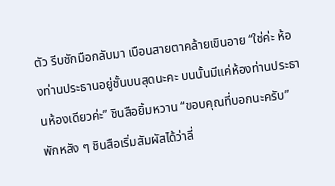ตัว รีบชักมือกลับมา เบือนสายตาคล้ายเขินอาย “ใช่ค่ะ ห้องท่านประธานอยู่ชั้นบนสุดนะคะ บนนั้นมีแค่ห้องท่านประธานห้องเดียวค่ะ” ชินสือยิ้มหวาน “ขอบคุณที่บอกนะครับ” พักหลัง ๆ ชินสือเริ่มสัมผัสได้ว่าลี่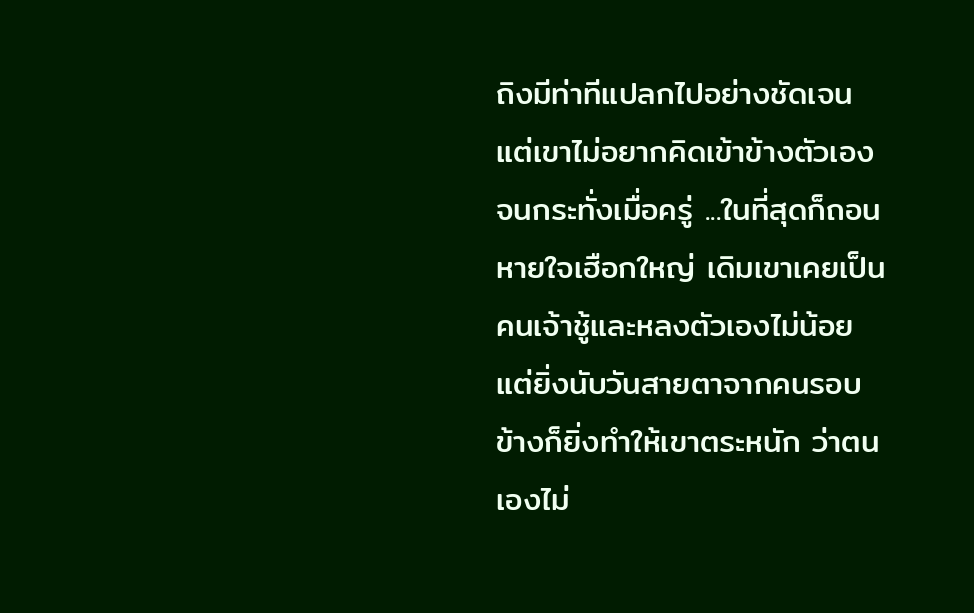ถิงมีท่าทีแปลกไปอย่างชัดเจน แต่เขาไม่อยากคิดเข้าข้างตัวเอง จนกระทั่งเมื่อครู่ ...ในที่สุดก็ถอนหายใจเฮือกใหญ่ เดิมเขาเคยเป็นคนเจ้าชู้และหลงตัวเองไม่น้อย แต่ยิ่งนับวันสายตาจากคนรอบข้างก็ยิ่งทำให้เขาตระหนัก ว่าตนเองไม่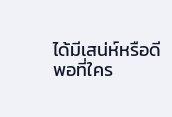ได้มีเสน่ห์หรือดีพอที่ใคร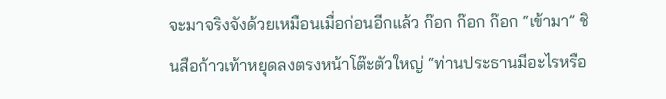จะมาจริงจังด้วยเหมือนเมื่อก่อนอีกแล้ว ก๊อก ก๊อก ก๊อก “เข้ามา” ชินสือก้าวเท้าหยุดลงตรงหน้าโต๊ะตัวใหญ่ “ท่านประธานมีอะไรหรือ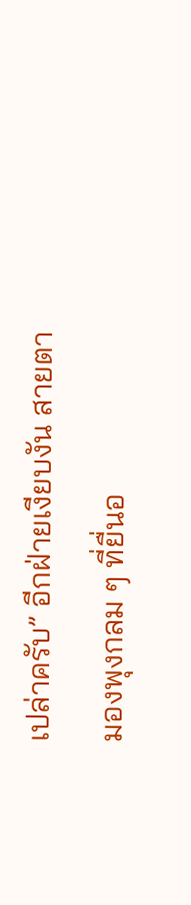เปล่าครับ” อีกฝ่ายเงียบงัน สายตามองพุงกลม ๆ ที่ยื่นอ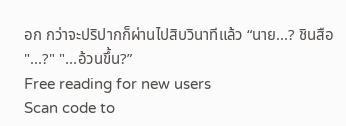อก กว่าจะปริปากก็ผ่านไปสิบวินาทีแล้ว “นาย...? ชินสือ "...?" "...อ้วนขึ้น?”
Free reading for new users
Scan code to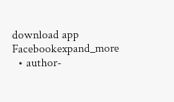download app
Facebookexpand_more
  • author-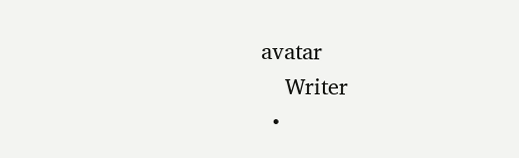avatar
    Writer
  •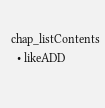chap_listContents
  • likeADD